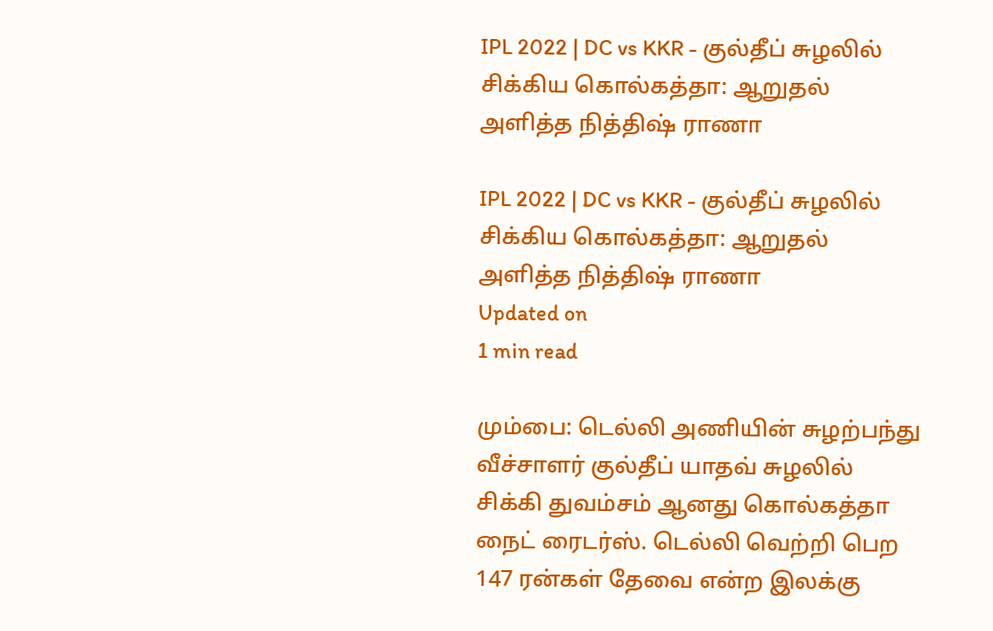IPL 2022 | DC vs KKR - குல்தீப் சுழலில் சிக்கிய கொல்கத்தா: ஆறுதல் அளித்த நித்திஷ் ராணா

IPL 2022 | DC vs KKR - குல்தீப் சுழலில் சிக்கிய கொல்கத்தா: ஆறுதல் அளித்த நித்திஷ் ராணா
Updated on
1 min read

மும்பை: டெல்லி அணியின் சுழற்பந்து வீச்சாளர் குல்தீப் யாதவ் சுழலில் சிக்கி துவம்சம் ஆனது கொல்கத்தா நைட் ரைடர்ஸ். டெல்லி வெற்றி பெற 147 ரன்கள் தேவை என்ற இலக்கு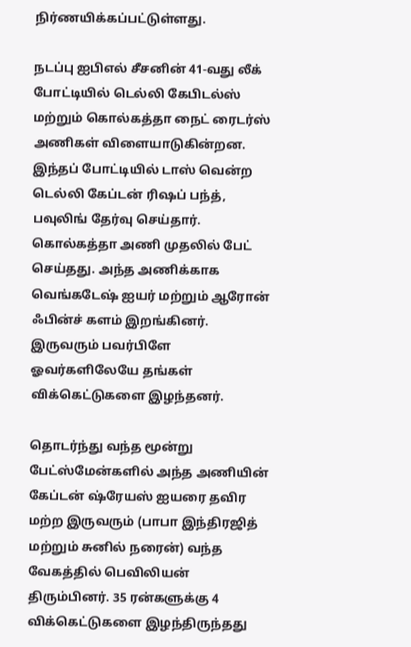நிர்ணயிக்கப்பட்டுள்ளது.

நடப்பு ஐபிஎல் சீசனின் 41-வது லீக் போட்டியில் டெல்லி கேபிடல்ஸ் மற்றும் கொல்கத்தா நைட் ரைடர்ஸ் அணிகள் விளையாடுகின்றன. இந்தப் போட்டியில் டாஸ் வென்ற டெல்லி கேப்டன் ரிஷப் பந்த், பவுலிங் தேர்வு செய்தார். கொல்கத்தா அணி முதலில் பேட் செய்தது. அந்த அணிக்காக வெங்கடேஷ் ஐயர் மற்றும் ஆரோன் ஃபின்ச் களம் இறங்கினர். இருவரும் பவர்பிளே ஓவர்களிலேயே தங்கள் விக்கெட்டுகளை இழந்தனர்.

தொடர்ந்து வந்த மூன்று பேட்ஸ்மேன்களில் அந்த அணியின் கேப்டன் ஷ்ரேயஸ் ஐயரை தவிர மற்ற இருவரும் (பாபா இந்திரஜித் மற்றும் சுனில் நரைன்) வந்த வேகத்தில் பெவிலியன் திரும்பினர். 35 ரன்களுக்கு 4 விக்கெட்டுகளை இழந்திருந்தது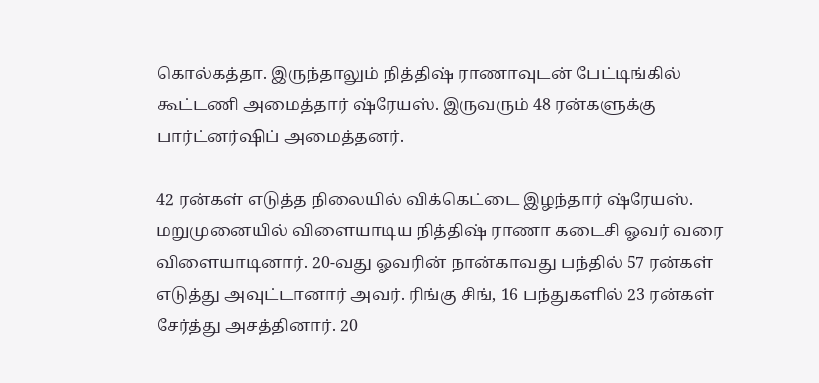கொல்கத்தா. இருந்தாலும் நித்திஷ் ராணாவுடன் பேட்டிங்கில் கூட்டணி அமைத்தார் ஷ்ரேயஸ். இருவரும் 48 ரன்களுக்கு பார்ட்னர்ஷிப் அமைத்தனர்.

42 ரன்கள் எடுத்த நிலையில் விக்கெட்டை இழந்தார் ஷ்ரேயஸ். மறுமுனையில் விளையாடிய நித்திஷ் ராணா கடைசி ஓவர் வரை விளையாடினார். 20-வது ஓவரின் நான்காவது பந்தில் 57 ரன்கள் எடுத்து அவுட்டானார் அவர். ரிங்கு சிங், 16 பந்துகளில் 23 ரன்கள் சேர்த்து அசத்தினார். 20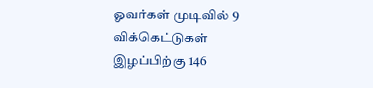ஓவர்கள் முடிவில் 9 விக்கெட்டுகள் இழப்பிற்கு 146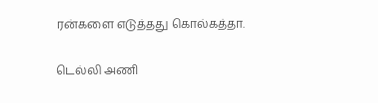ரன்களை எடுத்தது கொல்கத்தா.

டெல்லி அணி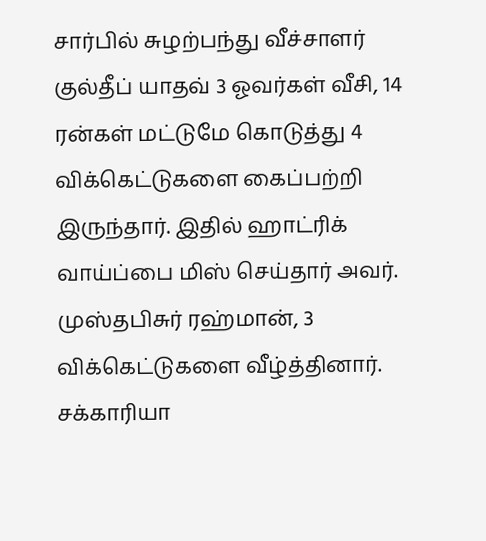சார்பில் சுழற்பந்து வீச்சாளர் குல்தீப் யாதவ் 3 ஓவர்கள் வீசி, 14 ரன்கள் மட்டுமே கொடுத்து 4 விக்கெட்டுகளை கைப்பற்றி இருந்தார். இதில் ஹாட்ரிக் வாய்ப்பை மிஸ் செய்தார் அவர். முஸ்தபிசுர் ரஹ்மான், 3 விக்கெட்டுகளை வீழ்த்தினார். சக்காரியா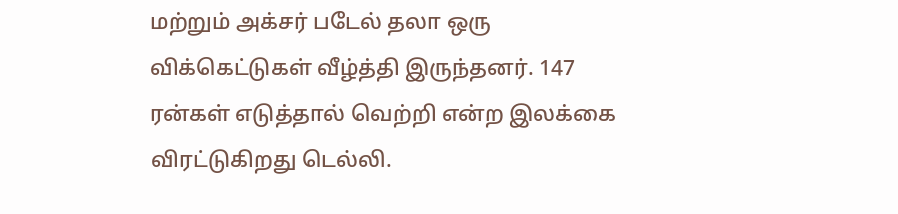மற்றும் அக்சர் படேல் தலா ஒரு விக்கெட்டுகள் வீழ்த்தி இருந்தனர். 147 ரன்கள் எடுத்தால் வெற்றி என்ற இலக்கை விரட்டுகிறது டெல்லி.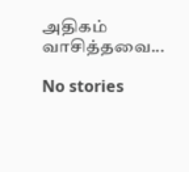அதிகம் வாசித்தவை...

No stories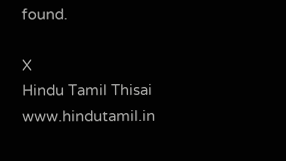found.

X
Hindu Tamil Thisai
www.hindutamil.in